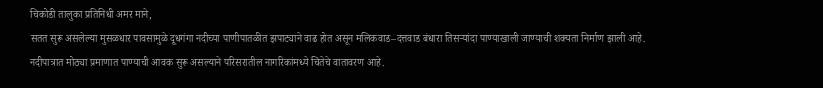चिकोडी तालुका प्रतिनिधी अमर माने,
सतत सुरू असलेल्या मुसळधार पावसामुळे दूधगंगा नदीच्या पाणीपातळीत झपाट्याने वाढ होत असून मलिकवाड–दत्तवाड बंधारा तिसऱ्यांदा पाण्याखाली जाण्याची शक्यता निर्माण झाली आहे. नदीपात्रात मोठ्या प्रमाणात पाण्याची आवक सुरू असल्याने परिसरातील नागरिकांमध्ये चिंतेचे वातावरण आहे.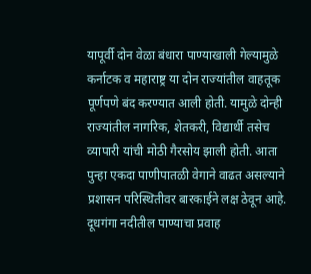यापूर्वी दोन वेळा बंधारा पाण्याखाली गेल्यामुळे कर्नाटक व महाराष्ट्र या दोन राज्यांतील वाहतूक पूर्णपणे बंद करण्यात आली होती. यामुळे दोन्ही राज्यांतील नागरिक, शेतकरी, विद्यार्थी तसेच व्यापारी यांची मोठी गैरसोय झाली होती. आता पुन्हा एकदा पाणीपातळी वेगाने वाढत असल्याने प्रशासन परिस्थितीवर बारकाईने लक्ष ठेवून आहे.
दूधगंगा नदीतील पाण्याचा प्रवाह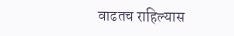वाढतच राहिल्यास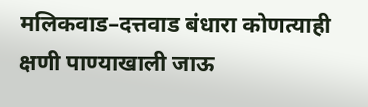मलिकवाड–दत्तवाड बंधारा कोणत्याही क्षणी पाण्याखाली जाऊ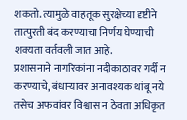शकतो. त्यामुळे वाहतूक सुरक्षेच्या दृष्टीने तात्पुरती बंद करण्याचा निर्णय घेण्याची शक्यता वर्तवली जात आहे.
प्रशासनाने नागरिकांना नदीकाठावर गर्दी न करण्याचे, बंधाऱ्यावर अनावश्यक थांबू नये तसेच अफवांवर विश्वास न ठेवता अधिकृत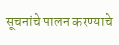सूचनांचे पालन करण्याचे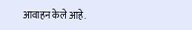आवाहन केले आहे.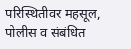परिस्थितीवर महसूल, पोलीस व संबंधित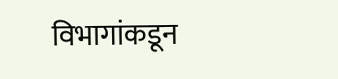विभागांकडून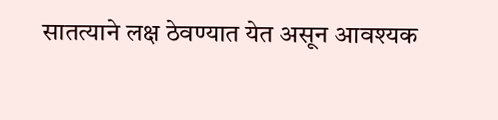सातत्याने लक्ष ठेवण्यात येत असून आवश्यक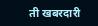ती खबरदारी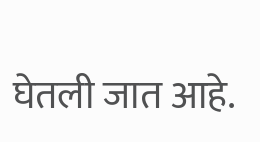घेतली जात आहे.